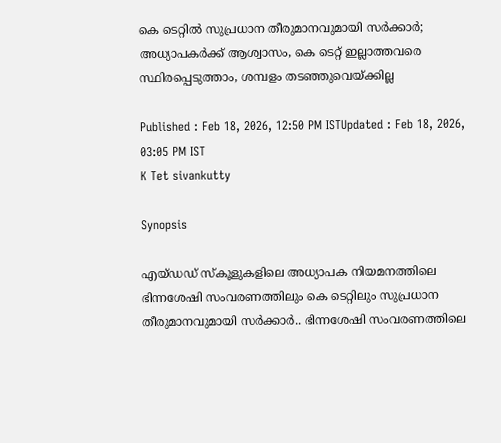കെ ടെറ്റിൽ സുപ്രധാന തീരുമാനവുമായി സര്‍ക്കാര്‍; അധ്യാപകര്‍ക്ക് ആശ്വാസം, കെ ടെറ്റ് ഇല്ലാത്തവരെ സ്ഥിരപ്പെടുത്താം, ശമ്പളം തടഞ്ഞുവെയ്ക്കില്ല

Published : Feb 18, 2026, 12:50 PM ISTUpdated : Feb 18, 2026, 03:05 PM IST
K Tet sivankutty

Synopsis

എയ്ഡഡ് സ്കൂളുകളിലെ അധ്യാപക നിയമനത്തിലെ ഭിന്നശേഷി സംവരണത്തിലും കെ ടെറ്റിലും സുപ്രധാന തീരുമാനവുമായി സര്‍ക്കാര്‍.. ഭിന്നശേഷി സംവരണത്തിലെ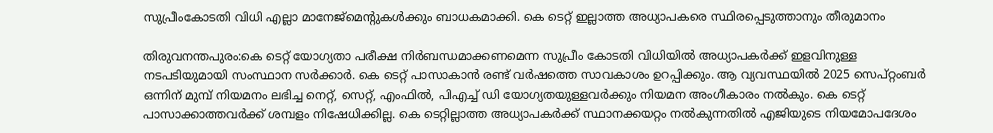സുപ്രീംകോടതി വിധി എല്ലാ മാനേജ്മെന്‍റുകള്‍ക്കും ബാധകമാക്കി. കെ ടെറ്റ് ഇല്ലാത്ത അധ്യാപകരെ സ്ഥിരപ്പെടുത്താനും തീരുമാനം

തിരുവനന്തപുരം:കെ ടെറ്റ് യോഗ്യതാ പരീക്ഷ നിർബന്ധമാക്കണമെന്ന സുപ്രീം കോടതി വിധിയിൽ അധ്യാപകർക്ക് ഇളവിനുള്ള നടപടിയുമായി സംസ്ഥാന സർക്കാർ. കെ ടെറ്റ് പാസാകാൻ രണ്ട് വർഷത്തെ സാവകാശം ഉറപ്പിക്കും. ആ വ്യവസ്ഥയിൽ 2025 സെപ്റ്റംബർ ഒന്നിന് മുമ്പ് നിയമനം ലഭിച്ച നെറ്റ്, സെറ്റ്, എംഫിൽ, പിഎച്ച് ഡി യോഗ്യതയുള്ളവ‍ർക്കും നിയമന അംഗീകാരം നൽകും. കെ ടെറ്റ് പാസാക്കാത്തവർക്ക് ശമ്പളം നിഷേധിക്കില്ല. കെ ടെറ്റില്ലാത്ത അധ്യാപകർക്ക് സ്ഥാനക്കയറ്റം നൽകുന്നതിൽ എജിയുടെ നിയമോപദേശം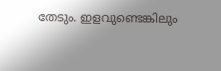തേടും. ഇളവുണ്ടെങ്കിലും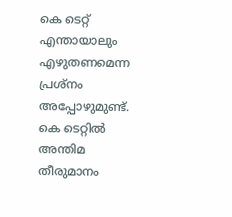കെ ടെറ്റ് എന്തായാലും എഴുതണമെന്ന പ്രശ്നം അപ്പോഴുമുണ്ട്. കെ ടെറ്റിൽ അന്തിമ തീരുമാനം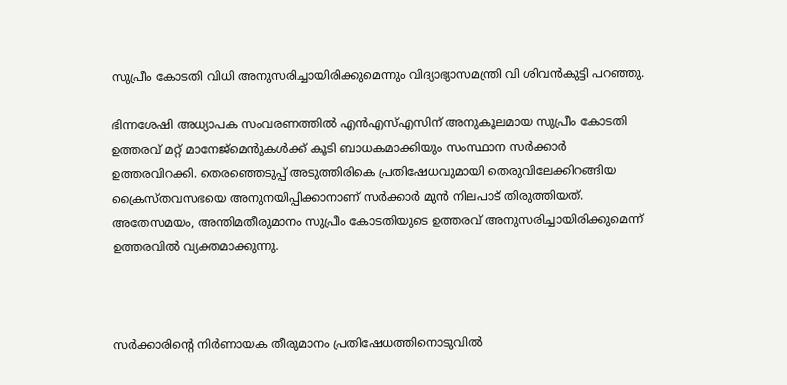സുപ്രീം കോടതി വിധി അനുസരിച്ചായിരിക്കുമെന്നും വിദ്യാഭ്യാസമന്ത്രി വി ശിവൻകുട്ടി പറഞ്ഞു.

ഭിന്നശേഷി അധ്യാപക സംവരണത്തിൽ എൻഎസ്എസിന് അനുകൂലമായ സുപ്രീം കോടതി ഉത്തരവ് മറ്റ് മാനേജ്മെൻുകൾക്ക് കൂടി ബാധകമാക്കിയും സംസ്ഥാന സർക്കാർ ഉത്തരവിറക്കി. തെരഞ്ഞെടുപ്പ് അടുത്തിരികെ പ്രതിഷേധവുമായി തെരുവിലേക്കിറങ്ങിയ ക്രൈസ്തവസഭയെ അനുനയിപ്പിക്കാനാണ് സ‍ർക്കാർ മുൻ നിലപാട് തിരുത്തിയത്. അതേസമയം, അന്തിമതീരുമാനം സുപ്രീം കോടതിയുടെ ഉത്തരവ് അനുസരിച്ചായിരിക്കുമെന്ന് ഉത്തരവിൽ വ്യക്തമാക്കുന്നു.



സര്‍ക്കാരിന്‍റെ നിര്‍ണായക തീരുമാനം പ്രതിഷേധത്തിനൊടുവിൽ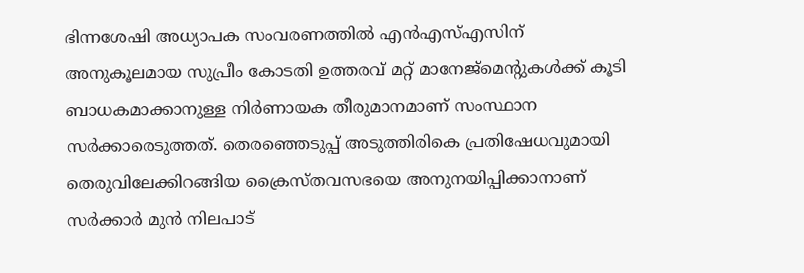ഭിന്നശേഷി അധ്യാപക സംവരണത്തിൽ എൻഎസ്എസിന് അനുകൂലമായ സുപ്രീം കോടതി ഉത്തരവ് മറ്റ് മാനേജ്മെന്‍റുകള്‍ക്ക് കൂടി ബാധകമാക്കാനുള്ള നിർണായക തീരുമാനമാണ് സംസ്ഥാന സർക്കാരെടുത്തത്. തെരഞ്ഞെടുപ്പ് അടുത്തിരികെ പ്രതിഷേധവുമായി തെരുവിലേക്കിറങ്ങിയ ക്രൈസ്തവസഭയെ അനുനയിപ്പിക്കാനാണ് സ‍ർക്കാർ മുൻ നിലപാട്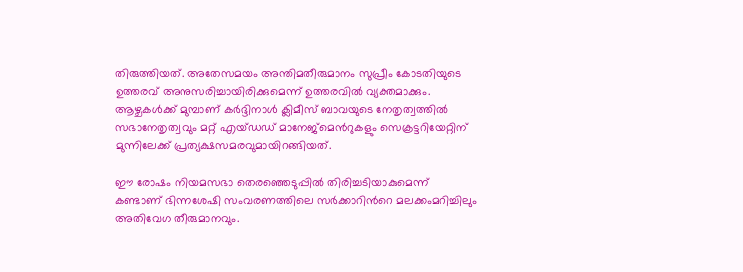തിരുത്തിയത്. അതേസമയം അന്തിമതീരുമാനം സുപ്രീം കോടതിയുടെ ഉത്തരവ് അനുസരിച്ചായിരിക്കുമെന്ന് ഉത്തരവിൽ വ്യക്തമാക്കും. ആഴ്ചകൾക്ക് മുമ്പാണ് കർദ്ദിനാൾ ക്ലിമീസ് ബാവയുടെ നേതൃത്വത്തിൽ സഭാനേതൃത്വവും മറ്റ് എയ്ഡഡ് മാനേജ്മെൻറുകളും സെക്രട്ടറിയേറ്റിന് മുന്നിലേക്ക് പ്രത്യക്ഷസമരവുമായിറങ്ങിയത്.

ഈ രോഷം നിയമസഭാ തെരഞ്ഞെടുപ്പിൽ തിരിച്ചടിയാകുമെന്ന് കണ്ടാണ് ഭിന്നശേഷി സംവരണത്തിലെ സർക്കാറിന്‍റെ മലക്കംമറിച്ചിലും അതിവേഗ തീരുമാനവും.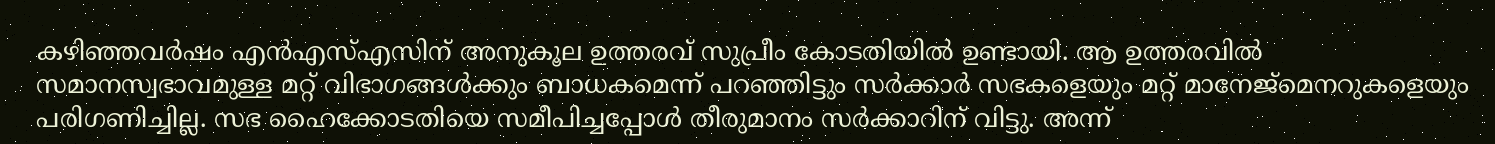കഴിഞ്ഞവർഷം എൻഎസ്എസിന് അനുകൂല ഉത്തരവ് സുപ്രീം കോടതിയിൽ ഉണ്ടായി. ആ ഉത്തരവിൽ സമാനസ്വഭാവമുള്ള മറ്റ് വിഭാഗങ്ങൾക്കും ബാധകമെന്ന് പറ‍ഞ്ഞിട്ടും സർക്കാർ സഭകളെയും മറ്റ് മാനേജ്മെനറുകളെയും പരിഗണിച്ചില്ല. സഭ ഹൈക്കോടതിയെ സമീപിച്ചപ്പോൾ തീരുമാനം സ‍ർക്കാറിന് വിട്ടു. അന്ന്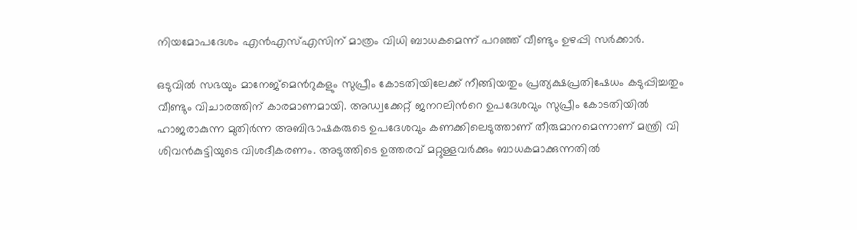നിയമോപദേശം എൻഎസ്എസിന് മാത്രം വിധി ബാധകമെന്ന് പറഞ്ഞ് വീണ്ടും ഉഴപ്പി സർക്കാർ.

ഒടുവിൽ സഭയും മാനേജ്മെൻറുകളും സുപ്രീം കോടതിയിലേക്ക് നീങ്ങിയതും പ്രത്യക്ഷപ്രതിഷേധം കടുപ്പിച്ചതും വീണ്ടും വിചാരത്തിന് കാരമാണമായി. അഡ്വക്കേറ്റ് ജനറലിൻറെ ഉപദേശവും സുപ്രീം കോടതിയിൽ ഹാജരാകുന്ന മുതിർന്ന അബിഭാഷകരുടെ ഉപദേശവും കണക്കിലെടുത്താണ് തീരുമാനമെന്നാണ് മന്ത്രി വി ശിവൻകുട്ടിയുടെ വിശദീകരണം. അടുത്തിടെ ഉത്തരവ് മറ്റുള്ളവർക്കും ബാധകമാക്കുന്നതിൽ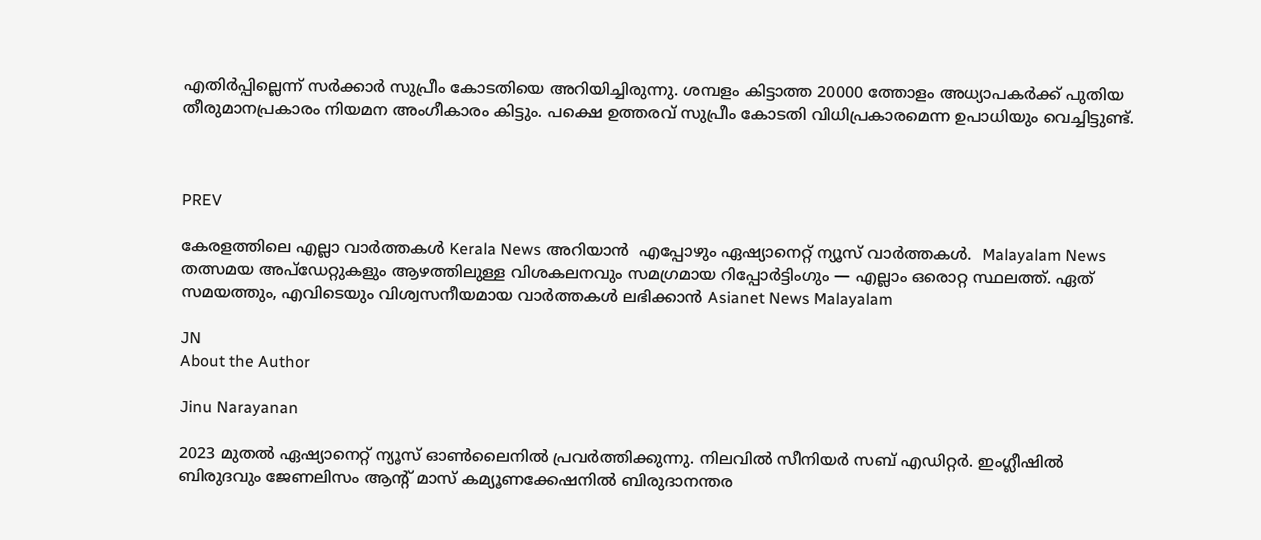എതിർപ്പില്ലെന്ന് സർക്കാർ സുപ്രീം കോടതിയെ അറിയിച്ചിരുന്നു. ശമ്പളം കിട്ടാത്ത 20000 ത്തോളം അധ്യാപകർക്ക് പുതിയ തീരുമാനപ്രകാരം നിയമന അംഗീകാരം കിട്ടും. പക്ഷെ ഉത്തരവ് സുപ്രീം കോടതി വിധിപ്രകാരമെന്ന ഉപാധിയും വെച്ചിട്ടുണ്ട്.



PREV

കേരളത്തിലെ എല്ലാ വാർത്തകൾ Kerala News അറിയാൻ  എപ്പോഴും ഏഷ്യാനെറ്റ് ന്യൂസ് വാർത്തകൾ.  Malayalam News   തത്സമയ അപ്‌ഡേറ്റുകളും ആഴത്തിലുള്ള വിശകലനവും സമഗ്രമായ റിപ്പോർട്ടിംഗും — എല്ലാം ഒരൊറ്റ സ്ഥലത്ത്. ഏത് സമയത്തും, എവിടെയും വിശ്വസനീയമായ വാർത്തകൾ ലഭിക്കാൻ Asianet News Malayalam

JN
About the Author

Jinu Narayanan

2023 മുതൽ ഏഷ്യാനെറ്റ് ന്യൂസ് ഓണ്‍ലൈനിൽ പ്രവര്‍ത്തിക്കുന്നു. നിലവിൽ സീനിയര്‍ സബ് എഡിറ്റര്‍. ഇംഗ്ലീഷിൽ ബിരുദവും ജേണലിസം ആന്‍റ് മാസ് കമ്യൂണക്കേഷനിൽ ബിരുദാനന്തര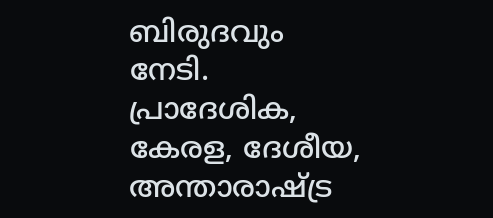ബിരുദവും നേടി. പ്രാദേശിക, കേരള, ദേശീയ, അന്താരാഷ്ട്ര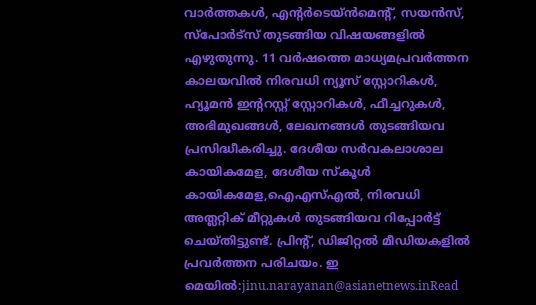വാര്‍ത്തകള്‍, എന്റർടെയ്ൻമെൻ്റ്, സയൻസ്, സ്പോര്‍ട്സ് തുടങ്ങിയ വിഷയങ്ങളിൽ എഴുതുന്നു. 11 വര്‍ഷത്തെ മാധ്യമപ്രവര്‍ത്തന കാലയവിൽ നിരവധി ന്യൂസ് സ്റ്റോറികള്‍, ഹ്യൂമൻ ഇന്‍ററസ്റ്റ് സ്റ്റോറികള്‍, ഫീച്ചറുകള്‍, അഭിമുഖങ്ങള്‍, ലേഖനങ്ങള്‍ തുടങ്ങിയവ പ്രസിദ്ധീകരിച്ചു. ദേശീയ സര്‍വകലാശാല കായികമേള, ദേശീയ സ്കൂള്‍ കായികമേള,ഐഎസ്എൽ, നിരവധി അത്ലറ്റിക് മീറ്റുകള്‍ തുടങ്ങിയവ റിപ്പോര്‍ട്ട് ചെയ്തിട്ടുണ്ട്. പ്രിന്‍റ്, ഡിജിറ്റൽ മീഡിയകളിൽ പ്രവര്‍ത്തന പരിചയം. ഇ മെയിൽ:jinu.narayanan@asianetnews.inRead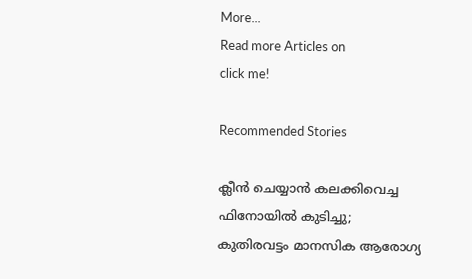More...
Read more Articles on
click me!

Recommended Stories

ക്ലീൻ ചെയ്യാൻ കലക്കിവെച്ച ഫിനോയിൽ കുടിച്ചു; കുതിരവട്ടം മാനസിക ആരോഗ്യ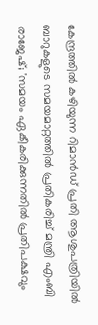കേന്ദ്രത്തിൽ കഴിയുന്ന റിമാൻഡ് പ്രതി ആശുപത്രിയിൽ
ബാറുകളുടെ സമയമാറ്റത്തിൽ പ്രതികരിച്ച് മന്ത്രി എംബി രാജേഷ്; 'സമയം ഏകീകരിക്കുന്നതിൽ പ്രതിപക്ഷവും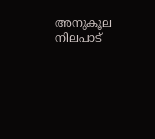അനുകൂല നിലപാട്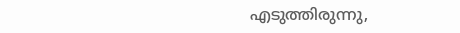എടുത്തിരുന്നു,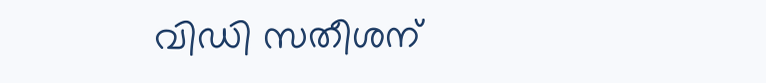വിഡി സതീശന്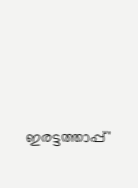ഇരട്ടത്താപ്പ്'